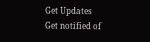Get Updates
Get notified of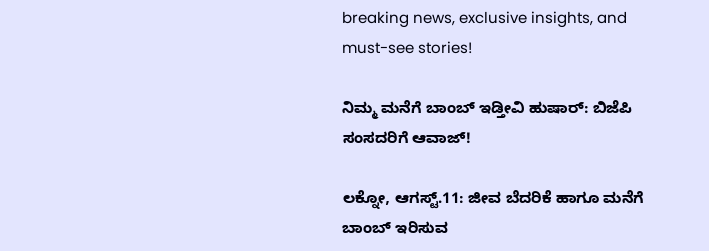breaking news, exclusive insights, and must-see stories!

ನಿಮ್ಮ ಮನೆಗೆ ಬಾಂಬ್ ಇಡ್ತೀವಿ ಹುಷಾರ್: ಬಿಜೆಪಿ ಸಂಸದರಿಗೆ ಆವಾಜ್!

ಲಕ್ನೋ, ಆಗಸ್ಟ್.11: ಜೀವ ಬೆದರಿಕೆ ಹಾಗೂ ಮನೆಗೆ ಬಾಂಬ್ ಇರಿಸುವ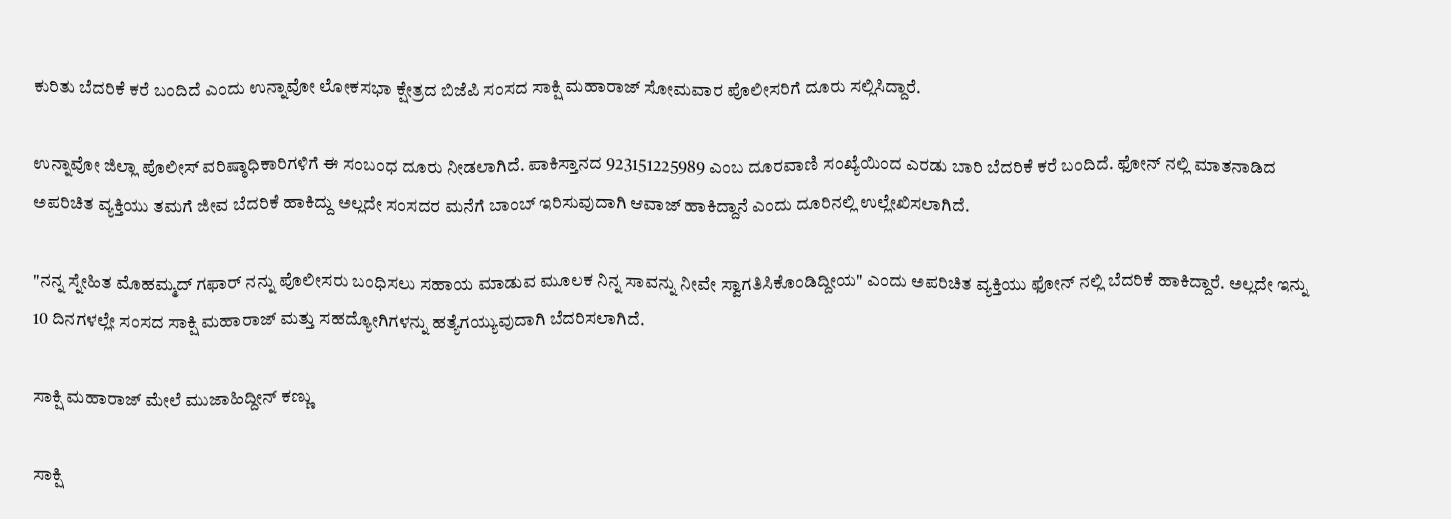ಕುರಿತು ಬೆದರಿಕೆ ಕರೆ ಬಂದಿದೆ ಎಂದು ಉನ್ನಾವೋ ಲೋಕಸಭಾ ಕ್ಷೇತ್ರದ ಬಿಜೆಪಿ ಸಂಸದ ಸಾಕ್ಷಿ ಮಹಾರಾಜ್ ಸೋಮವಾರ ಪೊಲೀಸರಿಗೆ ದೂರು ಸಲ್ಲಿಸಿದ್ದಾರೆ.

ಉನ್ನಾವೋ ಜಿಲ್ಲಾ ಪೊಲೀಸ್ ವರಿಷ್ಠಾಧಿಕಾರಿಗಳಿಗೆ ಈ ಸಂಬಂಧ ದೂರು ನೀಡಲಾಗಿದೆ. ಪಾಕಿಸ್ತಾನದ 923151225989 ಎಂಬ ದೂರವಾಣಿ ಸಂಖ್ಯೆಯಿಂದ ಎರಡು ಬಾರಿ ಬೆದರಿಕೆ ಕರೆ ಬಂದಿದೆ. ಫೋನ್ ನಲ್ಲಿ ಮಾತನಾಡಿದ ಅಪರಿಚಿತ ವ್ಯಕ್ತಿಯು ತಮಗೆ ಜೀವ ಬೆದರಿಕೆ ಹಾಕಿದ್ದು ಅಲ್ಲದೇ ಸಂಸದರ ಮನೆಗೆ ಬಾಂಬ್ ಇರಿಸುವುದಾಗಿ ಆವಾಜ್ ಹಾಕಿದ್ದಾನೆ ಎಂದು ದೂರಿನಲ್ಲಿ ಉಲ್ಲೇಖಿಸಲಾಗಿದೆ.

"ನನ್ನ ಸ್ನೇಹಿತ ಮೊಹಮ್ಮದ್ ಗಫಾರ್ ನನ್ನು ಪೊಲೀಸರು ಬಂಧಿಸಲು ಸಹಾಯ ಮಾಡುವ ಮೂಲಕ ನಿನ್ನ ಸಾವನ್ನು ನೀವೇ ಸ್ವಾಗತಿಸಿಕೊಂಡಿದ್ದೀಯ" ಎಂದು ಅಪರಿಚಿತ ವ್ಯಕ್ತಿಯು ಫೋನ್ ನಲ್ಲಿ ಬೆದರಿಕೆ ಹಾಕಿದ್ದಾರೆ. ಅಲ್ಲದೇ ಇನ್ನು 10 ದಿನಗಳಲ್ಲೇ ಸಂಸದ ಸಾಕ್ಷಿ ಮಹಾರಾಜ್ ಮತ್ತು ಸಹದ್ಯೋಗಿಗಳನ್ನು ಹತ್ಯೆಗಯ್ಯುವುದಾಗಿ ಬೆದರಿಸಲಾಗಿದೆ.

ಸಾಕ್ಷಿ ಮಹಾರಾಜ್ ಮೇಲೆ ಮುಜಾಹಿದ್ದೀನ್ ಕಣ್ಣು

ಸಾಕ್ಷಿ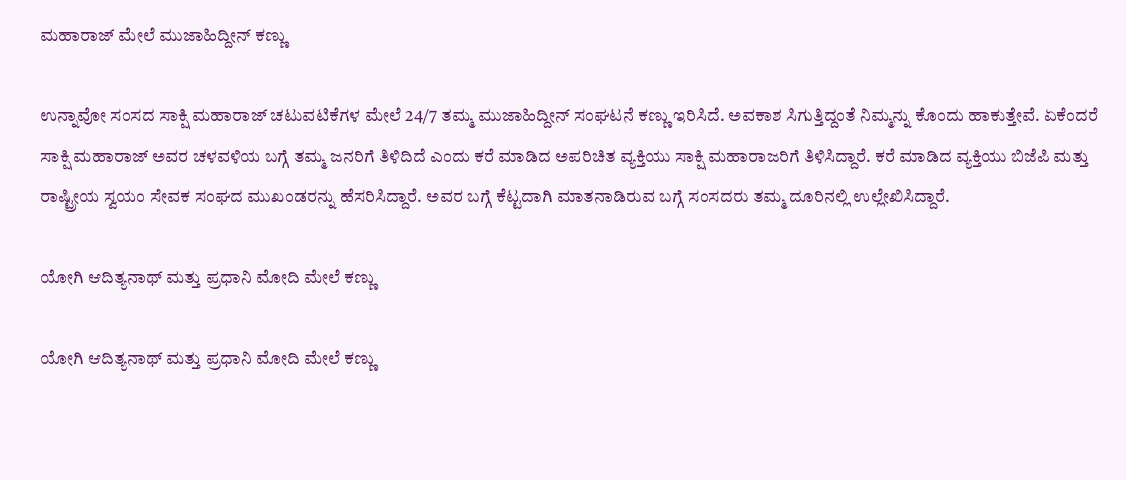ಮಹಾರಾಜ್ ಮೇಲೆ ಮುಜಾಹಿದ್ದೀನ್ ಕಣ್ಣು

ಉನ್ನಾವೋ ಸಂಸದ ಸಾಕ್ಷಿ ಮಹಾರಾಜ್ ಚಟುವಟಿಕೆಗಳ ಮೇಲೆ 24/7 ತಮ್ಮ ಮುಜಾಹಿದ್ದೀನ್ ಸಂಘಟನೆ ಕಣ್ಣು ಇರಿಸಿದೆ. ಅವಕಾಶ ಸಿಗುತ್ತಿದ್ದಂತೆ ನಿಮ್ಮನ್ನು ಕೊಂದು ಹಾಕುತ್ತೇವೆ. ಏಕೆಂದರೆ ಸಾಕ್ಷಿ ಮಹಾರಾಜ್ ಅವರ ಚಳವಳಿಯ ಬಗ್ಗೆ ತಮ್ಮ ಜನರಿಗೆ ತಿಳಿದಿದೆ ಎಂದು ಕರೆ ಮಾಡಿದ ಅಪರಿಚಿತ ವ್ಯಕ್ತಿಯು ಸಾಕ್ಷಿ ಮಹಾರಾಜರಿಗೆ ತಿಳಿಸಿದ್ದಾರೆ. ಕರೆ ಮಾಡಿದ ವ್ಯಕ್ತಿಯು ಬಿಜೆಪಿ ಮತ್ತು ರಾಷ್ಟ್ರೀಯ ಸ್ವಯಂ ಸೇವಕ ಸಂಘದ ಮುಖಂಡರನ್ನು ಹೆಸರಿಸಿದ್ದಾರೆ. ಅವರ ಬಗ್ಗೆ ಕೆಟ್ಟದಾಗಿ ಮಾತನಾಡಿರುವ ಬಗ್ಗೆ ಸಂಸದರು ತಮ್ಮ ದೂರಿನಲ್ಲಿ ಉಲ್ಲೇಖಿಸಿದ್ದಾರೆ.

ಯೋಗಿ ಆದಿತ್ಯನಾಥ್ ಮತ್ತು ಪ್ರಧಾನಿ ಮೋದಿ ಮೇಲೆ ಕಣ್ಣು

ಯೋಗಿ ಆದಿತ್ಯನಾಥ್ ಮತ್ತು ಪ್ರಧಾನಿ ಮೋದಿ ಮೇಲೆ ಕಣ್ಣು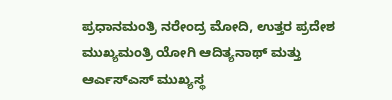ಪ್ರಧಾನಮಂತ್ರಿ ನರೇಂದ್ರ ಮೋದಿ, ಉತ್ತರ ಪ್ರದೇಶ ಮುಖ್ಯಮಂತ್ರಿ ಯೋಗಿ ಆದಿತ್ಯನಾಥ್ ಮತ್ತು ಆರ್ಎಸ್ಎಸ್ ಮುಖ್ಯಸ್ಥ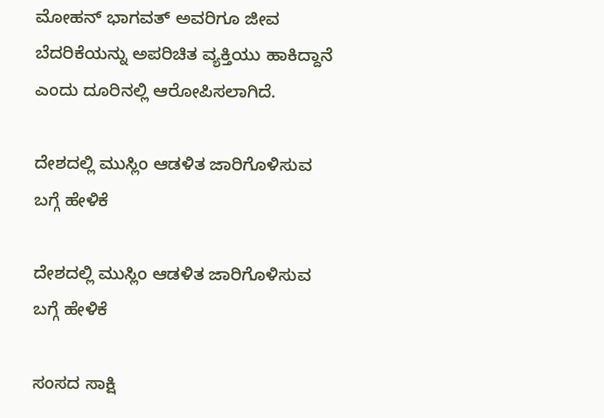ಮೋಹನ್ ಭಾಗವತ್ ಅವರಿಗೂ ಜೀವ ಬೆದರಿಕೆಯನ್ನು ಅಪರಿಚಿತ ವ್ಯಕ್ತಿಯು ಹಾಕಿದ್ದಾನೆ ಎಂದು ದೂರಿನಲ್ಲಿ ಆರೋಪಿಸಲಾಗಿದೆ.

ದೇಶದಲ್ಲಿ ಮುಸ್ಲಿಂ ಆಡಳಿತ ಜಾರಿಗೊಳಿಸುವ ಬಗ್ಗೆ ಹೇಳಿಕೆ

ದೇಶದಲ್ಲಿ ಮುಸ್ಲಿಂ ಆಡಳಿತ ಜಾರಿಗೊಳಿಸುವ ಬಗ್ಗೆ ಹೇಳಿಕೆ

ಸಂಸದ ಸಾಕ್ಷಿ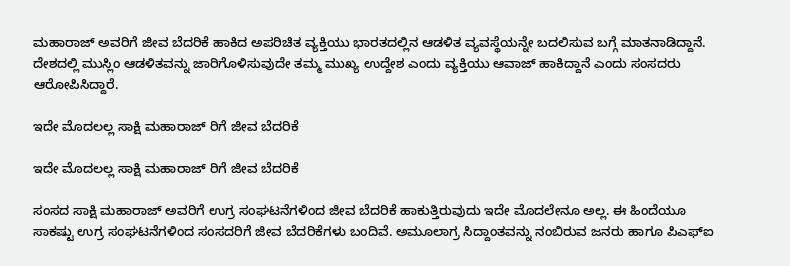ಮಹಾರಾಜ್ ಅವರಿಗೆ ಜೀವ ಬೆದರಿಕೆ ಹಾಕಿದ ಅಪರಿಚಿತ ವ್ಯಕ್ತಿಯು ಭಾರತದಲ್ಲಿನ ಆಡಳಿತ ವ್ಯವಸ್ಥೆಯನ್ನೇ ಬದಲಿಸುವ ಬಗ್ಗೆ ಮಾತನಾಡಿದ್ದಾನೆ. ದೇಶದಲ್ಲಿ ಮುಸ್ಲಿಂ ಆಡಳಿತವನ್ನು ಜಾರಿಗೊಳಿಸುವುದೇ ತಮ್ಮ ಮುಖ್ಯ ಉದ್ದೇಶ ಎಂದು ವ್ಯಕ್ತಿಯು ಆವಾಜ್ ಹಾಕಿದ್ದಾನೆ ಎಂದು ಸಂಸದರು ಆರೋಪಿಸಿದ್ದಾರೆ.

ಇದೇ ಮೊದಲಲ್ಲ ಸಾಕ್ಷಿ ಮಹಾರಾಜ್ ರಿಗೆ ಜೀವ ಬೆದರಿಕೆ

ಇದೇ ಮೊದಲಲ್ಲ ಸಾಕ್ಷಿ ಮಹಾರಾಜ್ ರಿಗೆ ಜೀವ ಬೆದರಿಕೆ

ಸಂಸದ ಸಾಕ್ಷಿ ಮಹಾರಾಜ್ ಅವರಿಗೆ ಉಗ್ರ ಸಂಘಟನೆಗಳಿಂದ ಜೀವ ಬೆದರಿಕೆ ಹಾಕುತ್ತಿರುವುದು ಇದೇ ಮೊದಲೇನೂ ಅಲ್ಲ. ಈ ಹಿಂದೆಯೂ ಸಾಕಷ್ಟು ಉಗ್ರ ಸಂಘಟನೆಗಳಿಂದ ಸಂಸದರಿಗೆ ಜೀವ ಬೆದರಿಕೆಗಳು ಬಂದಿವೆ. ಅಮೂಲಾಗ್ರ ಸಿದ್ದಾಂತವನ್ನು ನಂಬಿರುವ ಜನರು ಹಾಗೂ ಪಿಎಫ್ಐ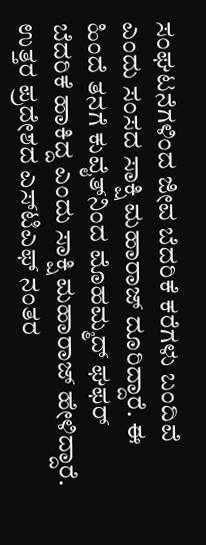ಸಂಘಟನೆಗಳಿಂದ ಜೀವ ಬೆದರಿಕೆ ಕರೆಗಳು ಬಂದಿವೆ ಎಂದು ಸಂಸದ ಸಾಕ್ಷಿ ಮಹಾರಾಜ್ ದೂರಿದ್ದಾರೆ. ಈ ಹಿಂದೆ ತನಗೆ ಕುವೈತ್‌ನಿಂದ ಮೊಹಮ್ಮದ್ ಘಫರ್ ಬೆದರಿಕೆ ಹಾಕಿದ್ದ ಎಂದು ಸಾಕ್ಷಿ ಮಹಾರಾಜ್ ಹೇಳಿದ್ದಾರೆ. ಉತ್ತರ ಪ್ರದೇಶದ ಎಸ್‌ಟಿಎಫ್ ನಂತರ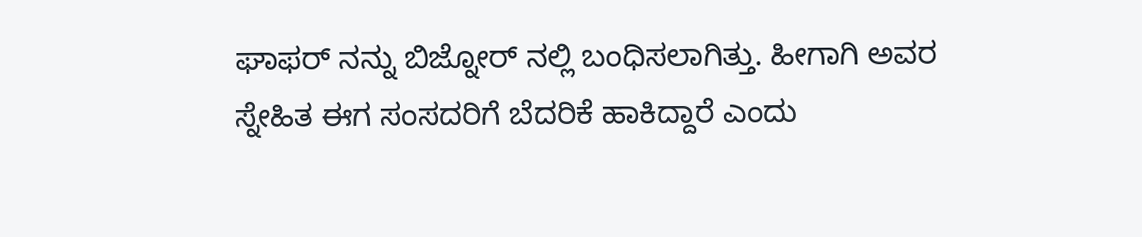ಘಾಫರ್ ‌ನನ್ನು ಬಿಜ್ನೋರ್ ನಲ್ಲಿ ಬಂಧಿಸಲಾಗಿತ್ತು. ಹೀಗಾಗಿ ಅವರ ಸ್ನೇಹಿತ ಈಗ ಸಂಸದರಿಗೆ ಬೆದರಿಕೆ ಹಾಕಿದ್ದಾರೆ ಎಂದು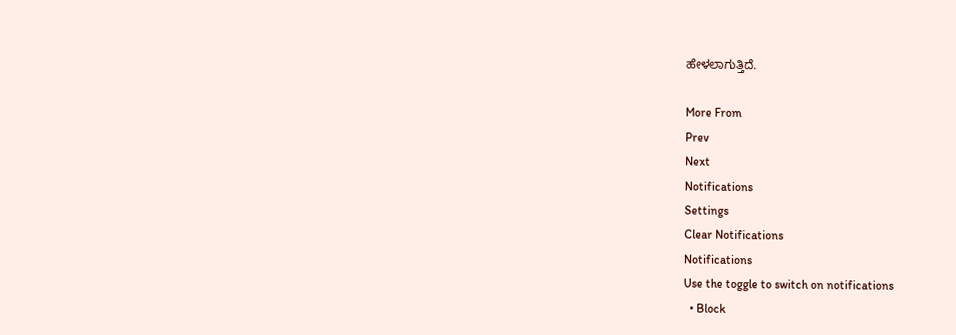ಹೇಳಲಾಗುತ್ತಿದೆ.

More From
Prev
Next
Notifications
Settings
Clear Notifications
Notifications
Use the toggle to switch on notifications
  • Block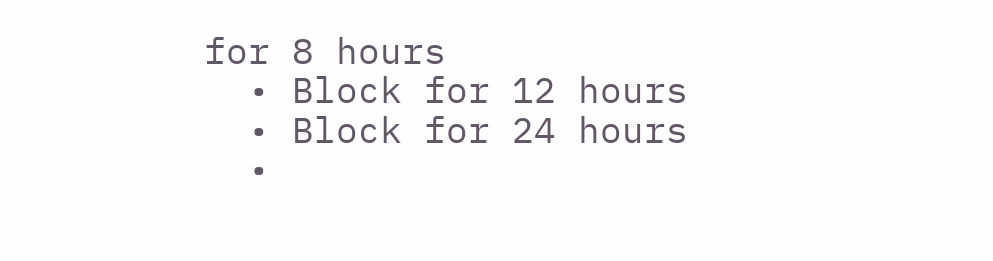for 8 hours
  • Block for 12 hours
  • Block for 24 hours
  •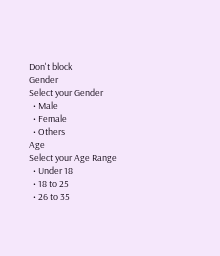Don't block
Gender
Select your Gender
  • Male
  • Female
  • Others
Age
Select your Age Range
  • Under 18
  • 18 to 25
  • 26 to 35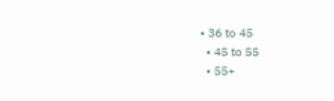• 36 to 45
  • 45 to 55
  • 55+